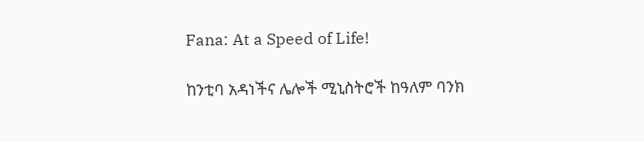Fana: At a Speed of Life!

ከንቲባ አዳነችና ሌሎች ሚኒስትሮች ከዓለም ባንክ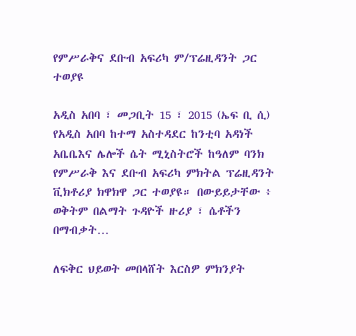የምሥራቅና ደቡብ አፍሪካ ም/ፕሬዚዳንት ጋር ተወያዩ

አዲስ አበባ ፣ መጋቢት 15 ፣ 2015 (ኤፍ ቢ ሲ) የአዲስ አበባ ከተማ አስተዳደር ከንቲባ አዳነች አቤቤእና ሌሎች ሴት ሚኒስትሮች ከዓለም ባንክ የምሥራቅ እና ደቡብ አፍሪካ ምክትል ፕሬዚዳንት ቪክቶሪያ ክዋክዋ ጋር ተወያዩ። በውይይታቸው ፥ ወቅትም በልማት ጉዳዮች ዙሪያ ፣ ሴቶችን በማብቃት…

ለፍቅር ህይወት መበላሸት እርስዎ ምክንያት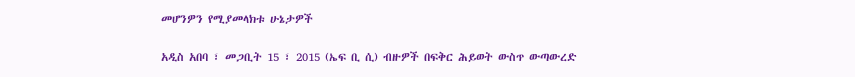መሆንዎን የሚያመላክቱ ሁኔታዎች

አዲስ አበባ ፣ መጋቢት 15 ፣ 2015 (ኤፍ ቢ ሲ) ብዙዎች በፍቅር ሕይወት ውስጥ ውጣውረድ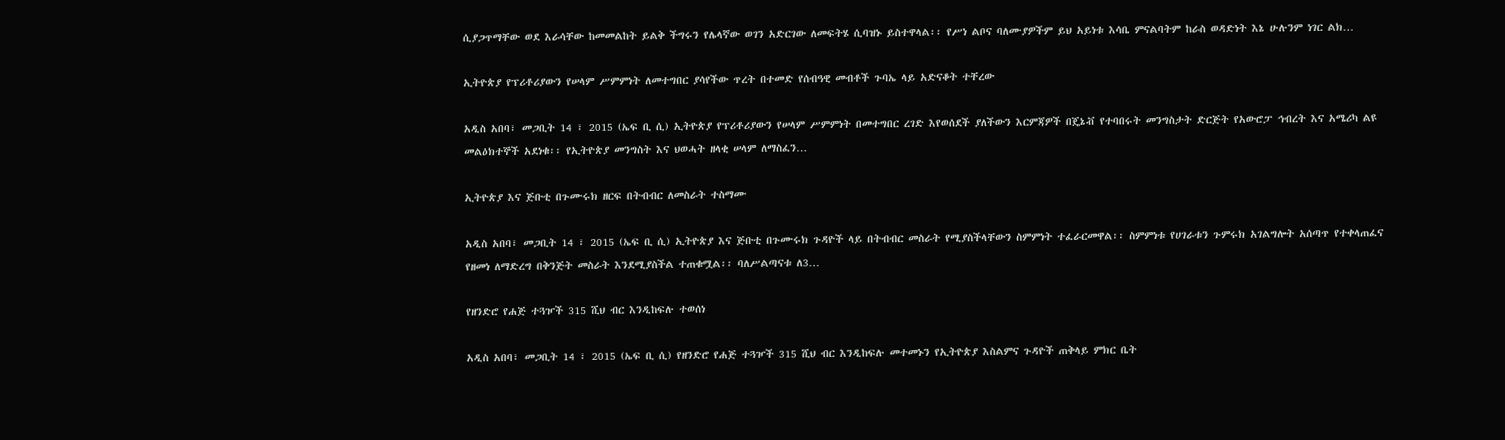ሲያጋጥማቸው ወደ እራሳቸው ከመመልከት ይልቅ ችግሩን የሌላኛው ወገን አድርገው ለመፍትሄ ሲባዝኑ ይስተዋላል፡፡ የሥነ ልቦና ባለሙያዎችም ይህ አይነቱ እሳቤ ምናልባትም ከራስ ወዳድነት እኔ ሁሉንም ነገር ልክ…

ኢትዮጵያ የፕሪቶሪያውን የሠላም ሥምምነት ለመተግበር ያሳየችው ጥረት በተመድ የሰብዓዊ መብቶች ጉባኤ ላይ አድናቆት ተቸረው

አዲስ አበባ፣ መጋቢት 14 ፣ 2015 (ኤፍ ቢ ሲ) ኢትዮጵያ የፕሪቶሪያውን የሠላም ሥምምነት በመተግበር ረገድ እየወሰደች ያለችውን እርምጃዎች በጄኔቭ የተባበሩት መንግስታት ድርጅት የአውሮፓ ኅብረት እና አሜሪካ ልዩ መልዕክተኞች አደነቁ፡፡ የኢትዮጵያ መንግስት እና ህወሓት ዘላቂ ሠላም ለማስፈን…

ኢትዮጵያ እና ጅቡቲ በጉሙሩክ ዘርፍ በትብብር ለመስራት ተስማሙ

አዲስ አበባ፣ መጋቢት 14 ፣ 2015 (ኤፍ ቢ ሲ) ኢትዮጵያ እና ጅቡቲ በጉሙሩክ ጉዳዮች ላይ በትብብር መስራት የሚያስችላቸውን ስምምነት ተፈራርመዋል፡፡ ስምምነቱ የሀገራቱን ጉምሩክ አገልግሎት አሰጣጥ የተቀላጠፈና የዘመነ ለማድረግ በቅንጅት መስራት እንደሚያስችል ተጠቁሟል፡፡ ባለሥልጣናቱ ለ3…

የዘንድሮ የሐጅ ተጓዦች 315 ሺህ ብር እንዲከፍሉ ተወሰነ

አዲስ አበባ፣ መጋቢት 14 ፣ 2015 (ኤፍ ቢ ሲ) የዘንድሮ የሐጅ ተጓዦች 315 ሺህ ብር እንዲከፍሉ መተመኑን የኢትዮጵያ እስልምና ጉዳዮች ጠቅላይ ምክር ቤት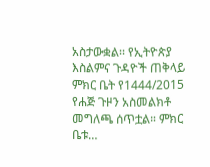አስታውቋል፡፡ የኢትዮጵያ እስልምና ጉዳዮች ጠቅላይ ምክር ቤት የ1444/2015 የሐጅ ጉዞን አስመልክቶ መግለጫ ሰጥቷል። ምክር ቤቱ…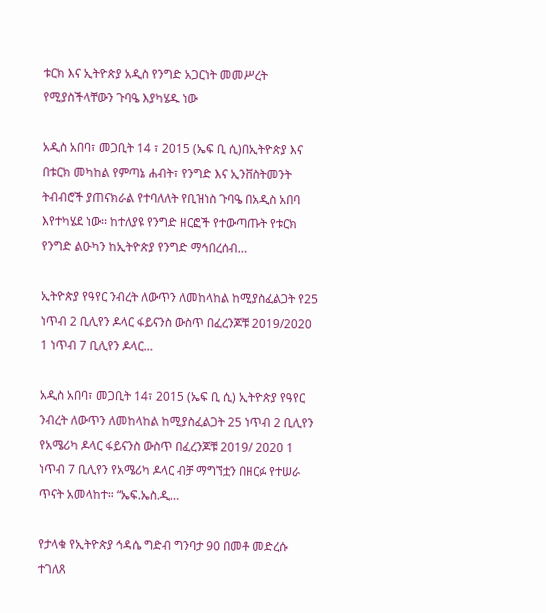ቱርክ እና ኢትዮጵያ አዲስ የንግድ አጋርነት መመሥረት የሚያስችላቸውን ጉባዔ እያካሄዱ ነው

አዲስ አበባ፣ መጋቢት 14 ፣ 2015 (ኤፍ ቢ ሲ)በኢትዮጵያ እና በቱርክ መካከል የምጣኔ ሐብት፣ የንግድ እና ኢንቨስትመንት ትብብሮች ያጠናክራል የተባለለት የቢዝነስ ጉባዔ በአዲስ አበባ እየተካሄደ ነው፡፡ ከተለያዩ የንግድ ዘርፎች የተውጣጡት የቱርክ የንግድ ልዑካን ከኢትዮጵያ የንግድ ማኅበረሰብ…

ኢትዮጵያ የዓየር ንብረት ለውጥን ለመከላከል ከሚያስፈልጋት የ25 ነጥብ 2 ቢሊየን ዶላር ፋይናንስ ውስጥ በፈረንጆቹ 2019/2020 1 ነጥብ 7 ቢሊየን ዶላር…

አዲስ አበባ፣ መጋቢት 14፣ 2015 (ኤፍ ቢ ሲ) ኢትዮጵያ የዓየር ንብረት ለውጥን ለመከላከል ከሚያስፈልጋት 25 ነጥብ 2 ቢሊየን የአሜሪካ ዶላር ፋይናንስ ውስጥ በፈረንጆቹ 2019/ 2020 1 ነጥብ 7 ቢሊየን የአሜሪካ ዶላር ብቻ ማግኘቷን በዘርፉ የተሠራ ጥናት አመላከተ። “ኤፍ.ኤስ.ዲ…

የታላቁ የኢትዮጵያ ኅዳሴ ግድብ ግንባታ 90 በመቶ መድረሱ ተገለጸ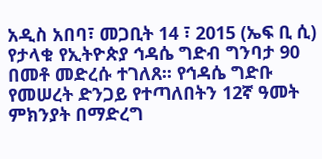አዲስ አበባ፣ መጋቢት 14 ፣ 2015 (ኤፍ ቢ ሲ) የታላቁ የኢትዮጵያ ኅዳሴ ግድብ ግንባታ 90 በመቶ መድረሱ ተገለጸ፡፡ የኅዳሴ ግድቡ የመሠረት ድንጋይ የተጣለበትን 12ኛ ዓመት ምክንያት በማድረግ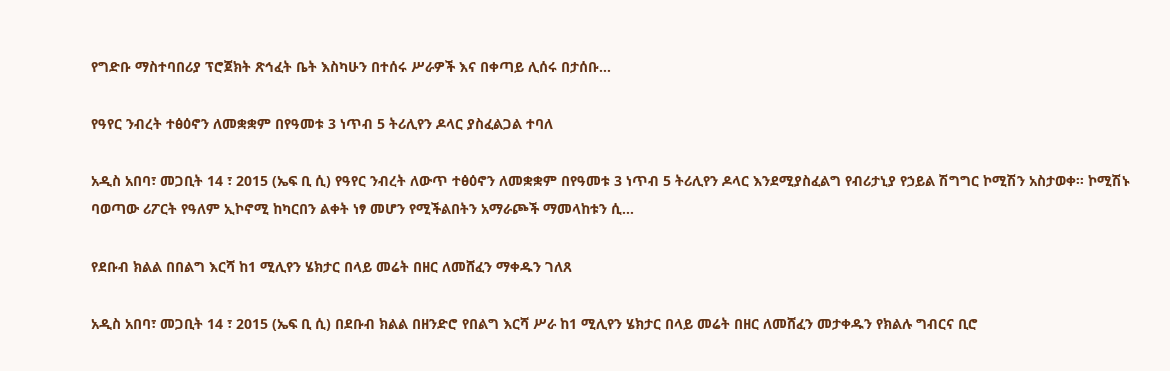የግድቡ ማስተባበሪያ ፕሮጀክት ጽኅፈት ቤት እስካሁን በተሰሩ ሥራዎች እና በቀጣይ ሊሰሩ በታሰቡ…

የዓየር ንብረት ተፅዕኖን ለመቋቋም በየዓመቱ 3 ነጥብ 5 ትሪሊየን ዶላር ያስፈልጋል ተባለ

አዲስ አበባ፣ መጋቢት 14 ፣ 2015 (ኤፍ ቢ ሲ) የዓየር ንብረት ለውጥ ተፅዕኖን ለመቋቋም በየዓመቱ 3 ነጥብ 5 ትሪሊየን ዶላር እንደሚያስፈልግ የብሪታኒያ የኃይል ሽግግር ኮሚሽን አስታወቀ፡፡ ኮሚሽኑ ባወጣው ሪፖርት የዓለም ኢኮኖሚ ከካርበን ልቀት ነፃ መሆን የሚችልበትን አማራጮች ማመላከቱን ሲ…

የደቡብ ክልል በበልግ እርሻ ከ1 ሚሊየን ሄክታር በላይ መሬት በዘር ለመሸፈን ማቀዱን ገለጸ

አዲስ አበባ፣ መጋቢት 14 ፣ 2015 (ኤፍ ቢ ሲ) በደቡብ ክልል በዘንድሮ የበልግ እርሻ ሥራ ከ1 ሚሊየን ሄክታር በላይ መሬት በዘር ለመሸፈን መታቀዱን የክልሉ ግብርና ቢሮ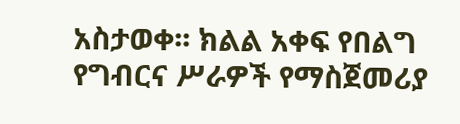አስታወቀ፡፡ ክልል አቀፍ የበልግ የግብርና ሥራዎች የማስጀመሪያ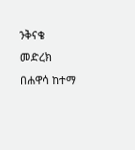ንቅናቄ መድረክ በሐዋሳ ከተማ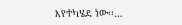እየተካሄደ ነው፡፡…